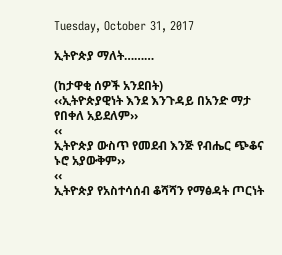Tuesday, October 31, 2017

ኢትዮጵያ ማለት………

(ከታዋቂ ሰዎች አንደበት)
‹‹ኢትዮጵያዊነት እንደ እንጉዳይ በአንድ ማታ የበቀለ አይደለም››
‹‹
ኢትዮጵያ ውስጥ የመደብ እንጅ የብሔር ጭቆና ኑሮ አያውቅም››
‹‹
ኢትዮጵያ የአስተሳሰብ ቆሻሻን የማፅዳት ጦርነት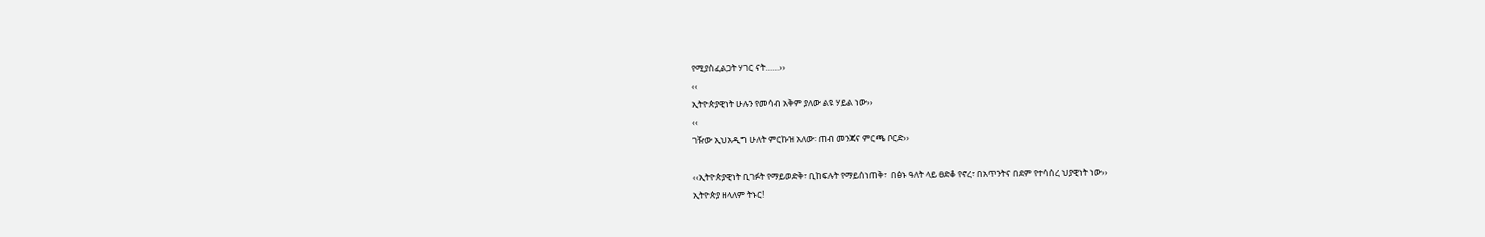የሚያስፈልጋት ሃገር ናት……››
‹‹
ኢትዮጵያዊነት ሁሉን የመሳብ አቅም ያለው ልዩ ሃይል ነው››
‹‹
ገዥው ኢህአዲግ ሁለት ምርኩዝ አለው፡ ጠብ መንጃና ምርጫ ቦርድ››

‹‹ኢትዮጵያዊነት ቢገፉት የማይወድቅ፣ ቢከፍሉት የማይሰነጠቅ፣  በፅኑ ዓለት ላይ ፀድቆ የኖረ፣ በአጥንትና በደም የተሳሰረ ህያዊነት ነው››
ኢትዮጵያ ዘላለም ትኑር!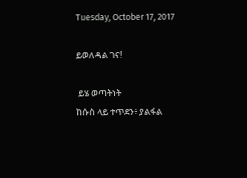Tuesday, October 17, 2017

ይወለዳል ገና!

 ይሄ ወጣትነት
ከሱስ ላይ ተጥደን፥ ያልፋል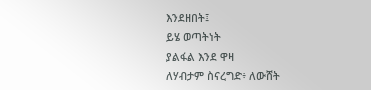እንደዘበት፤
ይሄ ወጣትነት
ያልፋል እንደ ዋዛ
ለሃብታም ስናረግድ፥ ለውሸት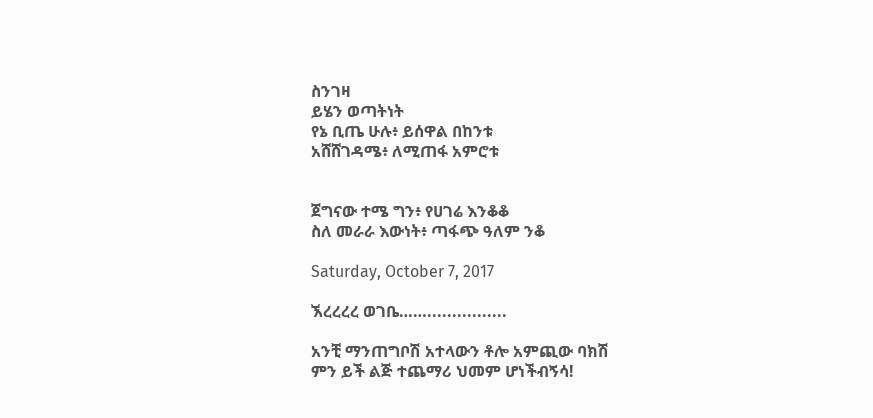ስንገዛ
ይሄን ወጣትነት
የኔ ቢጤ ሁሉ፥ ይሰዋል በከንቱ
አሸሸገዳሜ፥ ለሚጠፋ አምሮቱ


ጀግናው ተሜ ግን፥ የሀገሬ እንቆቆ
ስለ መራራ እውነት፥ ጣፋጭ ዓለም ንቆ

Saturday, October 7, 2017

ኧረረረረ ወገቤ……................

አንቺ ማንጠግቦሽ አተላውን ቶሎ አምጪው ባክሽ
ምን ይች ልጅ ተጨማሪ ህመም ሆነችብኝሳ!